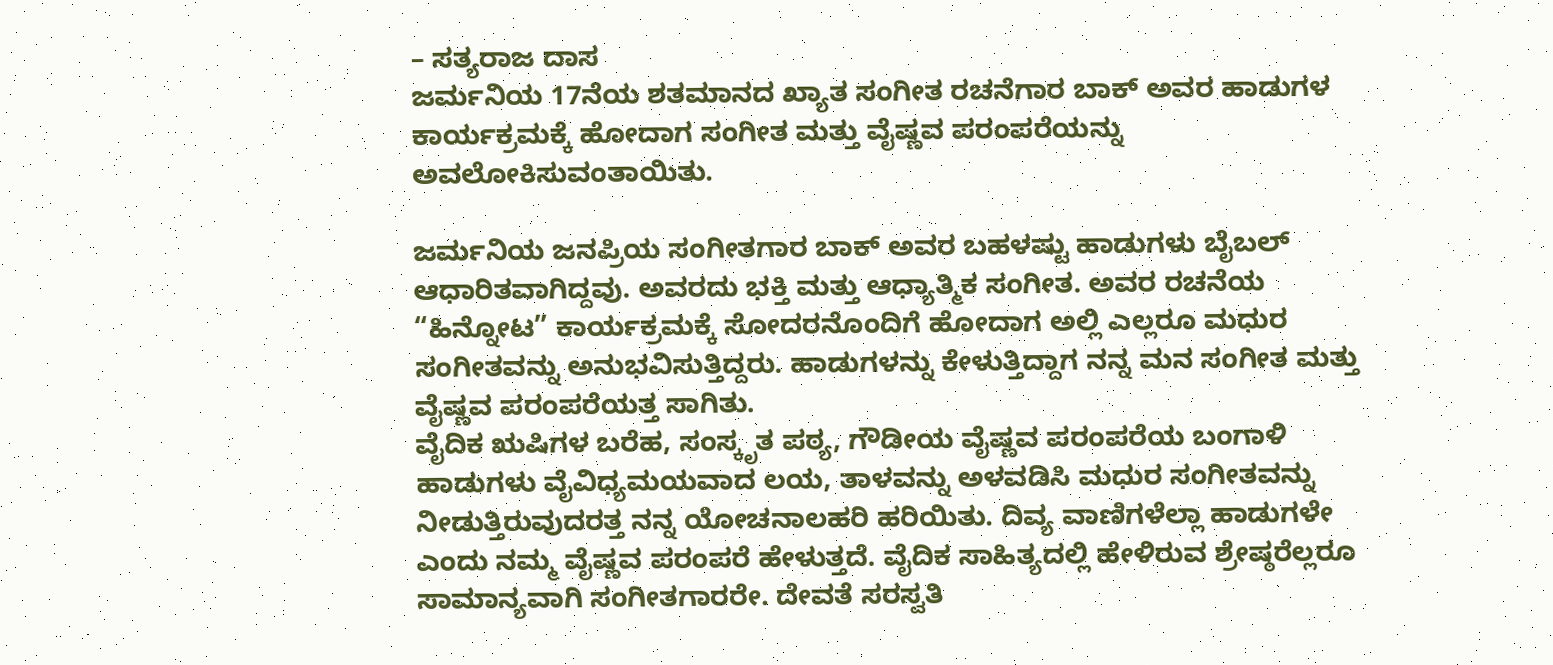– ಸತ್ಯರಾಜ ದಾಸ
ಜರ್ಮನಿಯ 17ನೆಯ ಶತಮಾನದ ಖ್ಯಾತ ಸಂಗೀತ ರಚನೆಗಾರ ಬಾಕ್ ಅವರ ಹಾಡುಗಳ ಕಾರ್ಯಕ್ರಮಕ್ಕೆ ಹೋದಾಗ ಸಂಗೀತ ಮತ್ತು ವೈಷ್ಣವ ಪರಂಪರೆಯನ್ನು ಅವಲೋಕಿಸುವಂತಾಯಿತು.

ಜರ್ಮನಿಯ ಜನಪ್ರಿಯ ಸಂಗೀತಗಾರ ಬಾಕ್ ಅವರ ಬಹಳಷ್ಟು ಹಾಡುಗಳು ಬೈಬಲ್ ಆಧಾರಿತವಾಗಿದ್ದವು. ಅವರದು ಭಕ್ತಿ ಮತ್ತು ಆಧ್ಯಾತ್ಮಿಕ ಸಂಗೀತ. ಅವರ ರಚನೆಯ “ಹಿನ್ನೋಟ” ಕಾರ್ಯಕ್ರಮಕ್ಕೆ ಸೋದರನೊಂದಿಗೆ ಹೋದಾಗ ಅಲ್ಲಿ ಎಲ್ಲರೂ ಮಧುರ ಸಂಗೀತವನ್ನು ಅನುಭವಿಸುತ್ತಿದ್ದರು. ಹಾಡುಗಳನ್ನು ಕೇಳುತ್ತಿದ್ದಾಗ ನನ್ನ ಮನ ಸಂಗೀತ ಮತ್ತು ವೈಷ್ಣವ ಪರಂಪರೆಯತ್ತ ಸಾಗಿತು.
ವೈದಿಕ ಋಷಿಗಳ ಬರೆಹ, ಸಂಸ್ಕೃತ ಪಠ್ಯ, ಗೌಡೀಯ ವೈಷ್ಣವ ಪರಂಪರೆಯ ಬಂಗಾಳಿ ಹಾಡುಗಳು ವೈವಿಧ್ಯಮಯವಾದ ಲಯ, ತಾಳವನ್ನು ಅಳವಡಿಸಿ ಮಧುರ ಸಂಗೀತವನ್ನು ನೀಡುತ್ತಿರುವುದರತ್ತ ನನ್ನ ಯೋಚನಾಲಹರಿ ಹರಿಯಿತು. ದಿವ್ಯ ವಾಣಿಗಳೆಲ್ಲಾ ಹಾಡುಗಳೇ ಎಂದು ನಮ್ಮ ವೈಷ್ಣವ ಪರಂಪರೆ ಹೇಳುತ್ತದೆ. ವೈದಿಕ ಸಾಹಿತ್ಯದಲ್ಲಿ ಹೇಳಿರುವ ಶ್ರೇಷ್ಠರೆಲ್ಲರೂ ಸಾಮಾನ್ಯವಾಗಿ ಸಂಗೀತಗಾರರೇ. ದೇವತೆ ಸರಸ್ವತಿ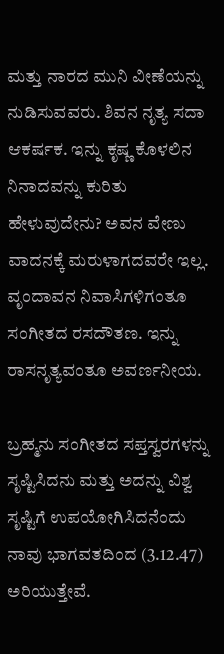ಮತ್ತು ನಾರದ ಮುನಿ ವೀಣೆಯನ್ನು ನುಡಿಸುವವರು. ಶಿವನ ನೃತ್ಯ ಸದಾ ಆಕರ್ಷಕ. ಇನ್ನು ಕೃಷ್ಣ ಕೊಳಲಿನ ನಿನಾದವನ್ನು ಕುರಿತು ಹೇಳುವುದೇನು? ಅವನ ವೇಣು ವಾದನಕ್ಕೆ ಮರುಳಾಗದವರೇ ಇಲ್ಲ. ವೃಂದಾವನ ನಿವಾಸಿಗಳಿಗಂತೂ ಸಂಗೀತದ ರಸದೌತಣ. ಇನ್ನು ರಾಸನೃತ್ಯವಂತೂ ಅವರ್ಣನೀಯ.

ಬ್ರಹ್ಮನು ಸಂಗೀತದ ಸಪ್ತಸ್ವರಗಳನ್ನು ಸೃಷ್ಟಿಸಿದನು ಮತ್ತು ಅದನ್ನು ವಿಶ್ವ ಸೃಷ್ಟಿಗೆ ಉಪಯೋಗಿಸಿದನೆಂದು ನಾವು ಭಾಗವತದಿಂದ (3.12.47) ಅರಿಯುತ್ತೇವೆ.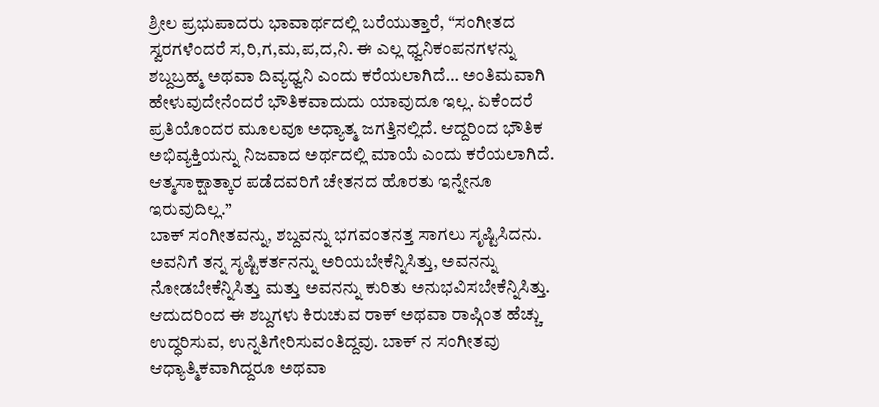ಶ್ರೀಲ ಪ್ರಭುಪಾದರು ಭಾವಾರ್ಥದಲ್ಲಿ ಬರೆಯುತ್ತಾರೆ, “ಸಂಗೀತದ ಸ್ವರಗಳೆಂದರೆ ಸ,ರಿ,ಗ,ಮ,ಪ,ದ,ನಿ. ಈ ಎಲ್ಲ ಧ್ವನಿಕಂಪನಗಳನ್ನು ಶಬ್ದಬ್ರಹ್ಮ ಅಥವಾ ದಿವ್ಯಧ್ವನಿ ಎಂದು ಕರೆಯಲಾಗಿದೆ… ಅಂತಿಮವಾಗಿ ಹೇಳುವುದೇನೆಂದರೆ ಭೌತಿಕವಾದುದು ಯಾವುದೂ ಇಲ್ಲ. ಏಕೆಂದರೆ ಪ್ರತಿಯೊಂದರ ಮೂಲವೂ ಅಧ್ಯಾತ್ಮ ಜಗತ್ತಿನಲ್ಲಿದೆ. ಆದ್ದರಿಂದ ಭೌತಿಕ ಅಭಿವ್ಯಕ್ತಿಯನ್ನು ನಿಜವಾದ ಅರ್ಥದಲ್ಲಿ ಮಾಯೆ ಎಂದು ಕರೆಯಲಾಗಿದೆ. ಆತ್ಮಸಾಕ್ಷಾತ್ಕಾರ ಪಡೆದವರಿಗೆ ಚೇತನದ ಹೊರತು ಇನ್ನೇನೂ ಇರುವುದಿಲ್ಲ.”
ಬಾಕ್ ಸಂಗೀತವನ್ನು, ಶಬ್ದವನ್ನು ಭಗವಂತನತ್ತ ಸಾಗಲು ಸೃಷ್ಟಿಸಿದನು. ಅವನಿಗೆ ತನ್ನ ಸೃಷ್ಟಿಕರ್ತನನ್ನು ಅರಿಯಬೇಕೆನ್ನಿಸಿತ್ತು, ಅವನನ್ನು ನೋಡಬೇಕೆನ್ನಿಸಿತ್ತು ಮತ್ತು ಅವನನ್ನು ಕುರಿತು ಅನುಭವಿಸಬೇಕೆನ್ನಿಸಿತ್ತು. ಆದುದರಿಂದ ಈ ಶಬ್ದಗಳು ಕಿರುಚುವ ರಾಕ್ ಅಥವಾ ರಾಪ್ಗಿಂತ ಹೆಚ್ಚು ಉದ್ಧರಿಸುವ, ಉನ್ನತಿಗೇರಿಸುವಂತಿದ್ದವು. ಬಾಕ್ ನ ಸಂಗೀತವು ಆಧ್ಯಾತ್ಮಿಕವಾಗಿದ್ದರೂ ಅಥವಾ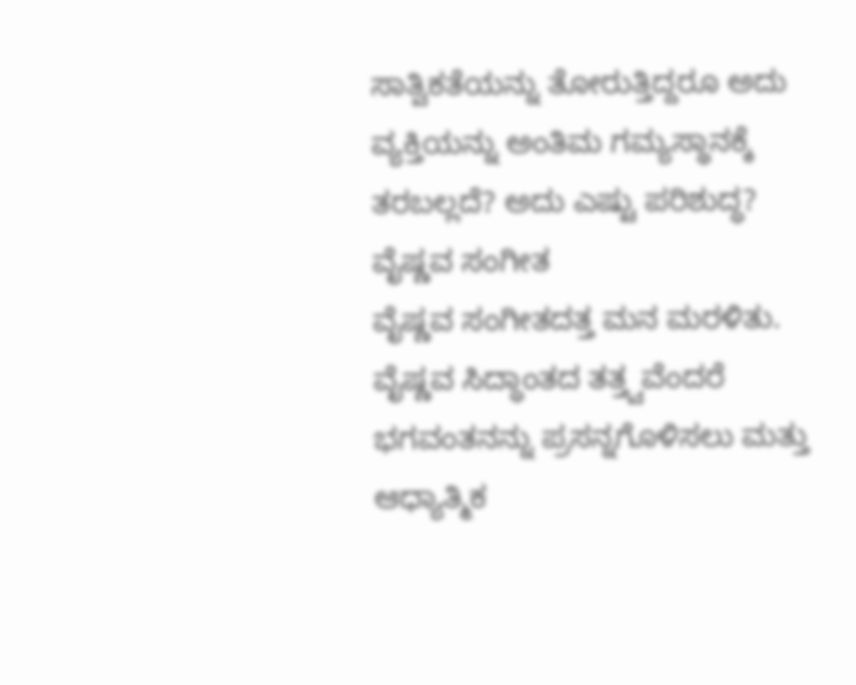ಸಾತ್ವಿಕತೆಯನ್ನು ತೋರುತ್ತಿದ್ದರೂ ಅದು ವ್ಯಕ್ತಿಯನ್ನು ಅಂತಿಮ ಗಮ್ಯಸ್ಥಾನಕ್ಕೆ ತರಬಲ್ಲದೆ? ಅದು ಎಷ್ಟು ಪರಿಶುದ್ಧ?
ವೈಷ್ಣವ ಸಂಗೀತ
ವೈಷ್ಣವ ಸಂಗೀತದತ್ತ ಮನ ಮರಳಿತು. ವೈಷ್ಣವ ಸಿದ್ಧಾಂತದ ತತ್ತ್ವವೆಂದರೆ ಭಗವಂತನನ್ನು ಪ್ರಸನ್ನಗೊಳಿಸಲು ಮತ್ತು ಆಧ್ಯಾತ್ಮಿಕ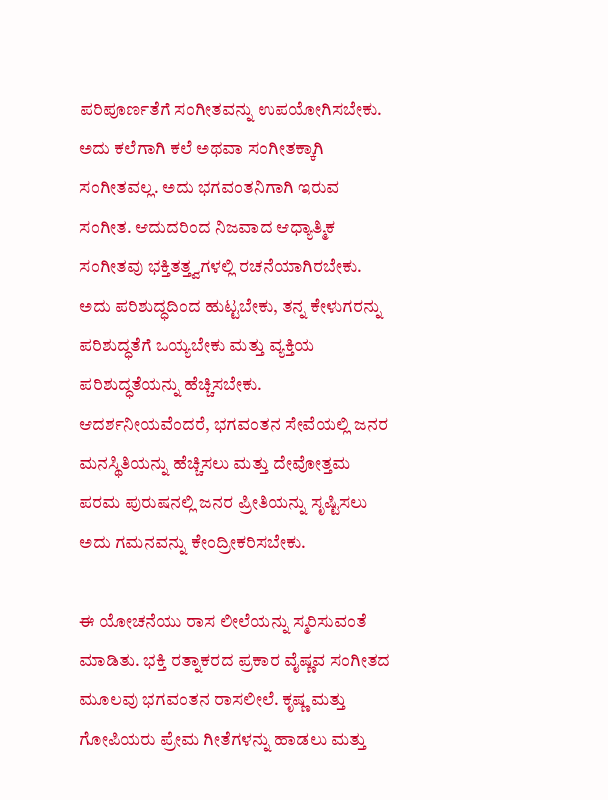ಪರಿಪೂರ್ಣತೆಗೆ ಸಂಗೀತವನ್ನು ಉಪಯೋಗಿಸಬೇಕು. ಅದು ಕಲೆಗಾಗಿ ಕಲೆ ಅಥವಾ ಸಂಗೀತಕ್ಕಾಗಿ ಸಂಗೀತವಲ್ಲ. ಅದು ಭಗವಂತನಿಗಾಗಿ ಇರುವ ಸಂಗೀತ. ಆದುದರಿಂದ ನಿಜವಾದ ಆಧ್ಯಾತ್ಮಿಕ ಸಂಗೀತವು ಭಕ್ತಿತತ್ತ್ವಗಳಲ್ಲಿ ರಚನೆಯಾಗಿರಬೇಕು. ಅದು ಪರಿಶುದ್ಧದಿಂದ ಹುಟ್ಟಬೇಕು, ತನ್ನ ಕೇಳುಗರನ್ನು ಪರಿಶುದ್ಧತೆಗೆ ಒಯ್ಯಬೇಕು ಮತ್ತು ವ್ಯಕ್ತಿಯ ಪರಿಶುದ್ಧತೆಯನ್ನು ಹೆಚ್ಚಿಸಬೇಕು.
ಆದರ್ಶನೀಯವೆಂದರೆ, ಭಗವಂತನ ಸೇವೆಯಲ್ಲಿ ಜನರ ಮನಸ್ಥಿತಿಯನ್ನು ಹೆಚ್ಚಿಸಲು ಮತ್ತು ದೇವೋತ್ತಮ ಪರಮ ಪುರುಷನಲ್ಲಿ ಜನರ ಪ್ರೀತಿಯನ್ನು ಸೃಷ್ಟಿಸಲು ಅದು ಗಮನವನ್ನು ಕೇಂದ್ರೀಕರಿಸಬೇಕು.

ಈ ಯೋಚನೆಯು ರಾಸ ಲೀಲೆಯನ್ನು ಸ್ಮರಿಸುವಂತೆ ಮಾಡಿತು. ಭಕ್ತಿ ರತ್ನಾಕರದ ಪ್ರಕಾರ ವೈಷ್ಣವ ಸಂಗೀತದ ಮೂಲವು ಭಗವಂತನ ರಾಸಲೀಲೆ. ಕೃಷ್ಣ ಮತ್ತು ಗೋಪಿಯರು ಪ್ರೇಮ ಗೀತೆಗಳನ್ನು ಹಾಡಲು ಮತ್ತು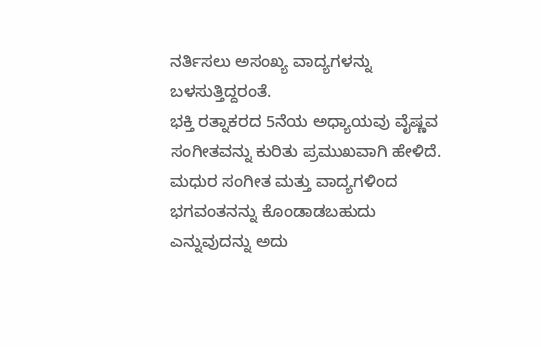ನರ್ತಿಸಲು ಅಸಂಖ್ಯ ವಾದ್ಯಗಳನ್ನು ಬಳಸುತ್ತಿದ್ದರಂತೆ.
ಭಕ್ತಿ ರತ್ನಾಕರದ 5ನೆಯ ಅಧ್ಯಾಯವು ವೈಷ್ಣವ ಸಂಗೀತವನ್ನು ಕುರಿತು ಪ್ರಮುಖವಾಗಿ ಹೇಳಿದೆ. ಮಧುರ ಸಂಗೀತ ಮತ್ತು ವಾದ್ಯಗಳಿಂದ ಭಗವಂತನನ್ನು ಕೊಂಡಾಡಬಹುದು ಎನ್ನುವುದನ್ನು ಅದು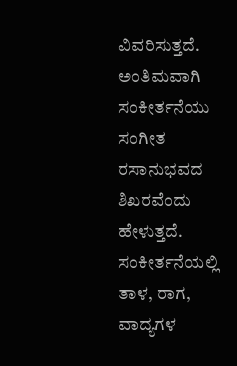ವಿವರಿಸುತ್ತದೆ. ಅಂತಿಮವಾಗಿ ಸಂಕೀರ್ತನೆಯು ಸಂಗೀತ ರಸಾನುಭವದ ಶಿಖರವೆಂದು ಹೇಳುತ್ತದೆ. ಸಂಕೀರ್ತನೆಯಲ್ಲಿ ತಾಳ, ರಾಗ, ವಾದ್ಯಗಳ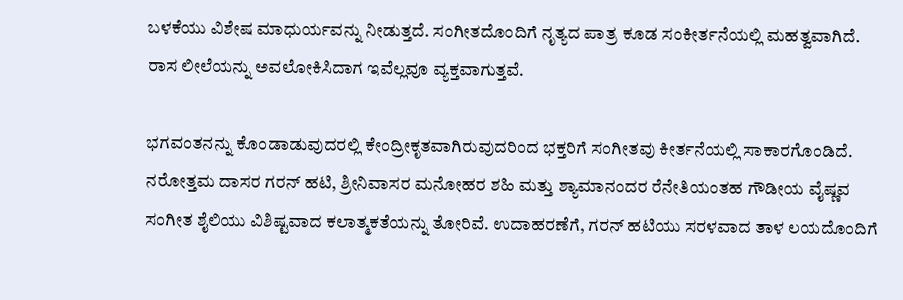ಬಳಕೆಯು ವಿಶೇಷ ಮಾಧುರ್ಯವನ್ನು ನೀಡುತ್ತದೆ. ಸಂಗೀತದೊಂದಿಗೆ ನೃತ್ಯದ ಪಾತ್ರ ಕೂಡ ಸಂಕೀರ್ತನೆಯಲ್ಲಿ ಮಹತ್ವವಾಗಿದೆ. ರಾಸ ಲೀಲೆಯನ್ನು ಅವಲೋಕಿಸಿದಾಗ ಇವೆಲ್ಲವೂ ವ್ಯಕ್ತವಾಗುತ್ತವೆ.

ಭಗವಂತನನ್ನು ಕೊಂಡಾಡುವುದರಲ್ಲಿ ಕೇಂದ್ರೀಕೃತವಾಗಿರುವುದರಿಂದ ಭಕ್ತರಿಗೆ ಸಂಗೀತವು ಕೀರ್ತನೆಯಲ್ಲಿ ಸಾಕಾರಗೊಂಡಿದೆ. ನರೋತ್ತಮ ದಾಸರ ಗರನ್ ಹಟಿ, ಶ್ರೀನಿವಾಸರ ಮನೋಹರ ಶಹಿ ಮತ್ತು ಶ್ಯಾಮಾನಂದರ ರೆನೇತಿಯಂತಹ ಗೌಡೀಯ ವೈಷ್ಣವ ಸಂಗೀತ ಶೈಲಿಯು ವಿಶಿಷ್ಟವಾದ ಕಲಾತ್ಮಕತೆಯನ್ನು ತೋರಿವೆ. ಉದಾಹರಣೆಗೆ, ಗರನ್ ಹಟಿಯು ಸರಳವಾದ ತಾಳ ಲಯದೊಂದಿಗೆ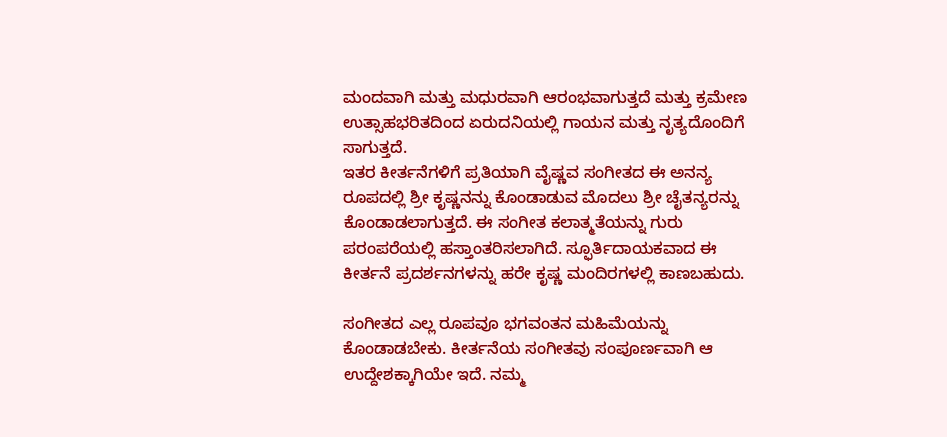ಮಂದವಾಗಿ ಮತ್ತು ಮಧುರವಾಗಿ ಆರಂಭವಾಗುತ್ತದೆ ಮತ್ತು ಕ್ರಮೇಣ ಉತ್ಸಾಹಭರಿತದಿಂದ ಏರುದನಿಯಲ್ಲಿ ಗಾಯನ ಮತ್ತು ನೃತ್ಯದೊಂದಿಗೆ ಸಾಗುತ್ತದೆ.
ಇತರ ಕೀರ್ತನೆಗಳಿಗೆ ಪ್ರತಿಯಾಗಿ ವೈಷ್ಣವ ಸಂಗೀತದ ಈ ಅನನ್ಯ ರೂಪದಲ್ಲಿ ಶ್ರೀ ಕೃಷ್ಣನನ್ನು ಕೊಂಡಾಡುವ ಮೊದಲು ಶ್ರೀ ಚೈತನ್ಯರನ್ನು ಕೊಂಡಾಡಲಾಗುತ್ತದೆ. ಈ ಸಂಗೀತ ಕಲಾತ್ಮತೆಯನ್ನು ಗುರು ಪರಂಪರೆಯಲ್ಲಿ ಹಸ್ತಾಂತರಿಸಲಾಗಿದೆ. ಸ್ಫೂರ್ತಿದಾಯಕವಾದ ಈ ಕೀರ್ತನೆ ಪ್ರದರ್ಶನಗಳನ್ನು ಹರೇ ಕೃಷ್ಣ ಮಂದಿರಗಳಲ್ಲಿ ಕಾಣಬಹುದು.

ಸಂಗೀತದ ಎಲ್ಲ ರೂಪವೂ ಭಗವಂತನ ಮಹಿಮೆಯನ್ನು ಕೊಂಡಾಡಬೇಕು. ಕೀರ್ತನೆಯ ಸಂಗೀತವು ಸಂಪೂರ್ಣವಾಗಿ ಆ ಉದ್ದೇಶಕ್ಕಾಗಿಯೇ ಇದೆ. ನಮ್ಮ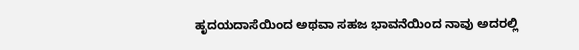ಹೃದಯದಾಸೆಯಿಂದ ಅಥವಾ ಸಹಜ ಭಾವನೆಯಿಂದ ನಾವು ಅದರಲ್ಲಿ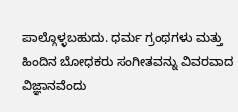ಪಾಲ್ಗೊಳ್ಳಬಹುದು. ಧರ್ಮ ಗ್ರಂಥಗಳು ಮತ್ತು ಹಿಂದಿನ ಬೋಧಕರು ಸಂಗೀತವನ್ನು ವಿವರವಾದ ವಿಜ್ಞಾನವೆಂದು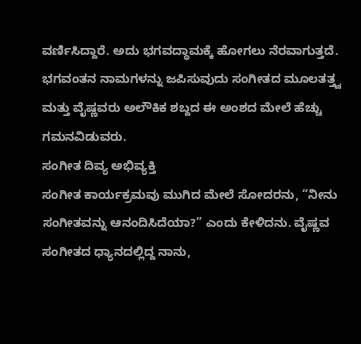ವರ್ಣಿಸಿದ್ದಾರೆ. ಅದು ಭಗವದ್ಧಾಮಕ್ಕೆ ಹೋಗಲು ನೆರವಾಗುತ್ತದೆ. ಭಗವಂತನ ನಾಮಗಳನ್ನು ಜಪಿಸುವುದು ಸಂಗೀತದ ಮೂಲತತ್ತ್ವ ಮತ್ತು ವೈಷ್ಣವರು ಅಲೌಕಿಕ ಶಬ್ದದ ಈ ಅಂಶದ ಮೇಲೆ ಹೆಚ್ಚು ಗಮನವಿಡುವರು.
ಸಂಗೀತ ದಿವ್ಯ ಅಭಿವ್ಯಕ್ತಿ
ಸಂಗೀತ ಕಾರ್ಯಕ್ರಮವು ಮುಗಿದ ಮೇಲೆ ಸೋದರನು, “ನೀನು ಸಂಗೀತವನ್ನು ಆನಂದಿಸಿದೆಯಾ?” ಎಂದು ಕೇಳಿದನು. ವೈಷ್ಣವ ಸಂಗೀತದ ಧ್ಯಾನದಲ್ಲಿದ್ದ ನಾನು,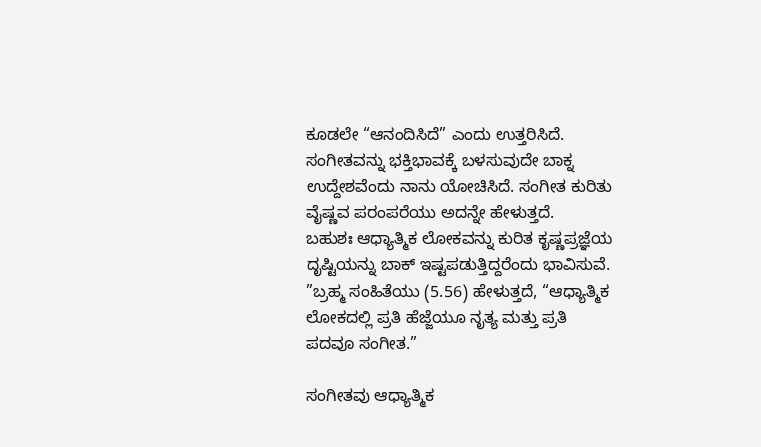ಕೂಡಲೇ “ಆನಂದಿಸಿದೆ” ಎಂದು ಉತ್ತರಿಸಿದೆ. ಸಂಗೀತವನ್ನು ಭಕ್ತಿಭಾವಕ್ಕೆ ಬಳಸುವುದೇ ಬಾಕ್ನ ಉದ್ದೇಶವೆಂದು ನಾನು ಯೋಚಿಸಿದೆ. ಸಂಗೀತ ಕುರಿತು ವೈಷ್ಣವ ಪರಂಪರೆಯು ಅದನ್ನೇ ಹೇಳುತ್ತದೆ.
ಬಹುಶಃ ಆಧ್ಯಾತ್ಮಿಕ ಲೋಕವನ್ನು ಕುರಿತ ಕೃಷ್ಣಪ್ರಜ್ಞೆಯ ದೃಷ್ಟಿಯನ್ನು ಬಾಕ್ ಇಷ್ಟಪಡುತ್ತಿದ್ದರೆಂದು ಭಾವಿಸುವೆ. ”ಬ್ರಹ್ಮ ಸಂಹಿತೆಯು (5.56) ಹೇಳುತ್ತದೆ, “ಆಧ್ಯಾತ್ಮಿಕ ಲೋಕದಲ್ಲಿ ಪ್ರತಿ ಹೆಜ್ಜೆಯೂ ನೃತ್ಯ ಮತ್ತು ಪ್ರತಿ ಪದವೂ ಸಂಗೀತ.”

ಸಂಗೀತವು ಆಧ್ಯಾತ್ಮಿಕ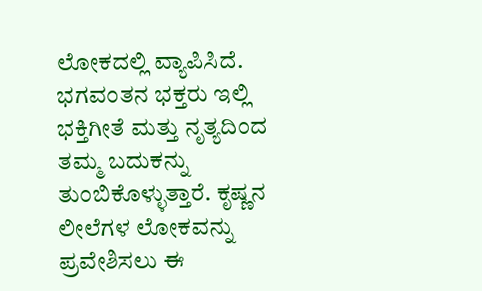ಲೋಕದಲ್ಲಿ ವ್ಯಾಪಿಸಿದೆ. ಭಗವಂತನ ಭಕ್ತರು ಇಲ್ಲಿ ಭಕ್ತಿಗೀತೆ ಮತ್ತು ನೃತ್ಯದಿಂದ ತಮ್ಮ ಬದುಕನ್ನು ತುಂಬಿಕೊಳ್ಳುತ್ತಾರೆ. ಕೃಷ್ಣನ ಲೀಲೆಗಳ ಲೋಕವನ್ನು ಪ್ರವೇಶಿಸಲು ಈ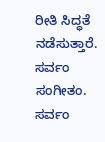ರೀತಿ ಸಿದ್ಧತೆ ನಡೆಸುತ್ತಾರೆ. ಸರ್ವಂ ಸಂಗೀತಂ. ಸರ್ವಂ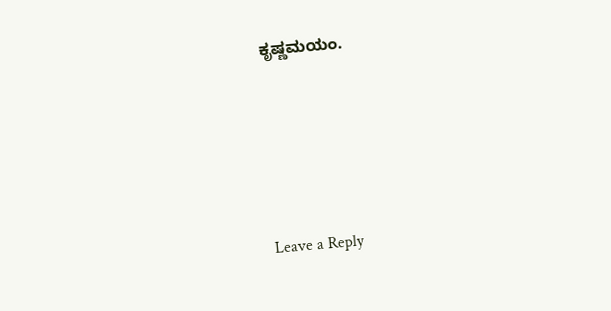ಕೃಷ್ಣಮಯಂ.






Leave a Reply